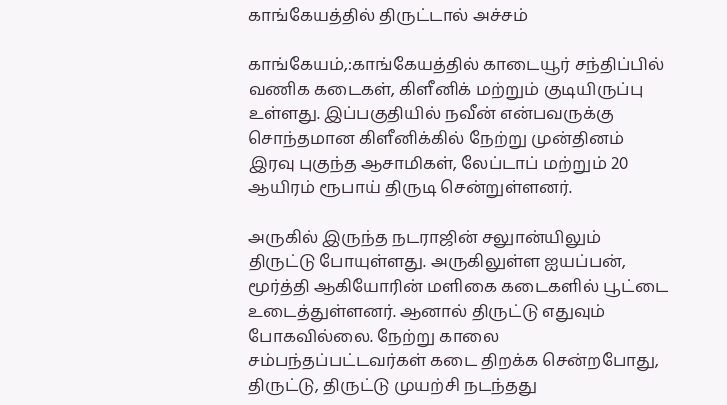காங்கேயத்தில் திருட்டால் அச்சம்

காங்கேயம்,:காங்கேயத்தில் காடையூர் சந்திப்பில் வணிக கடைகள், கிளீனிக் மற்றும் குடியிருப்பு உள்ளது. இப்பகுதியில் நவீன் என்பவருக்கு சொந்தமான கிளீனிக்கில் நேற்று முன்தினம் இரவு புகுந்த ஆசாமிகள், லேப்டாப் மற்றும் 20 ஆயிரம் ரூபாய் திருடி சென்றுள்ளனர்.

அருகில் இருந்த நடராஜின் சலுான்யிலும் திருட்டு போயுள்ளது. அருகிலுள்ள ஐயப்பன், மூர்த்தி ஆகியோரின் மளிகை கடைகளில் பூட்டை உடைத்துள்ளனர். ஆனால் திருட்டு எதுவும் போகவில்லை. நேற்று காலை சம்பந்தப்பட்டவர்கள் கடை திறக்க சென்றபோது, திருட்டு, திருட்டு முயற்சி நடந்தது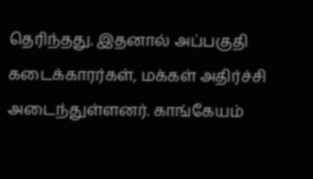தெரிந்தது. இதனால் அப்பகுதி கடைக்காரர்கள், மக்கள் அதிர்ச்சி அடைந்துள்ளனர். காங்கேயம்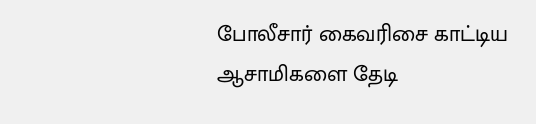போலீசார் கைவரிசை காட்டிய ஆசாமிகளை தேடி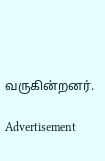வருகின்றனர்.

Advertisement